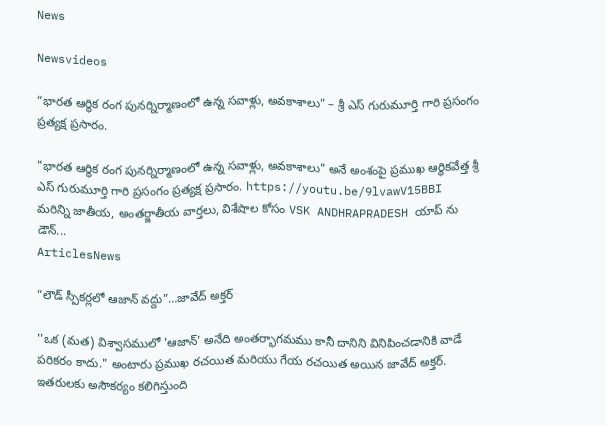News

Newsvideos

“భారత ఆర్థిక రంగ పునర్నిర్మాణంలో ఉన్న సవాళ్లు, అవకాశాలు” – శ్రీ ఎస్ గురుమూర్తి గారి ప్రసంగం ప్రత్యక్ష ప్రసారం.

"భారత ఆర్థిక రంగ పునర్నిర్మాణంలో ఉన్న సవాళ్లు, అవకాశాలు" అనే అంశంపై ప్రముఖ ఆర్థికవేత్త శ్రీ ఎస్ గురుమూర్తి గారి ప్రసంగం ప్రత్యక్ష ప్రసారం. https://youtu.be/9lvawV15BBI మరిన్ని జాతీయ, అంతర్జాతీయ వార్తలు, విశేషాల కోసం VSK ANDHRAPRADESH యాప్ ను డౌన్...
ArticlesNews

“లౌడ్ స్పీకర్లలో ఆజాన్ వద్దు”…జావేద్ అక్తర్

''ఒక (మత) విశ్వాసములో 'ఆజాన్' అనేది అంతర్భాగమము కానీ దానిని వినిపించడానికి వాడే పరికరం కాదు." అంటారు ప్రముఖ రచయిత మరియు గేయ రచయిత అయిన జావేద్ అక్తర్. ఇతరులకు అసౌకర్యం కలిగిస్తుంది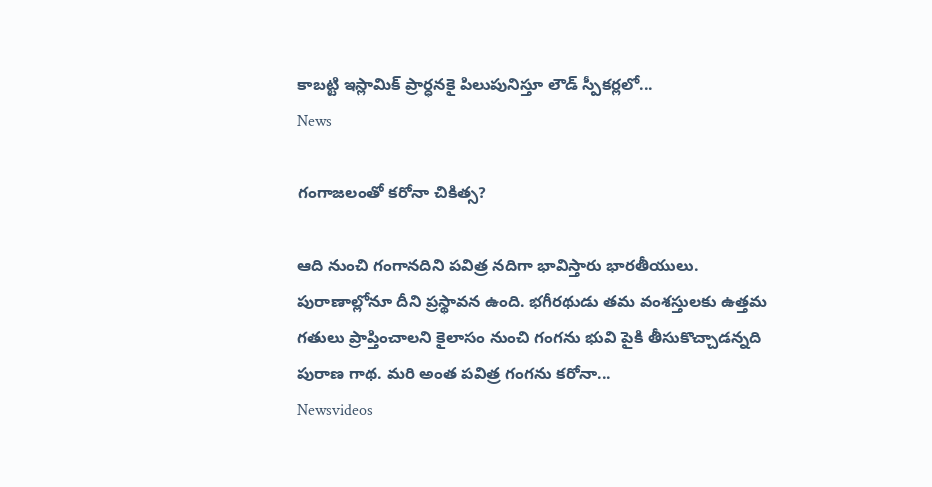కాబట్టి ఇస్లామిక్ ప్రార్ధనకై పిలుపునిస్తూ లౌడ్ స్పీకర్లలో...
News

గంగాజలంతో కరోనా చికిత్స?

ఆది నుంచి గంగానదిని పవిత్ర నదిగా భావిస్తారు భారతీయులు. పురాణాల్లోనూ దీని ప్రస్థావన ఉంది. భగీరథుడు తమ వంశస్తులకు ఉత్తమ గతులు ప్రాప్తించాలని కైలాసం నుంచి గంగను భువి పైకి తీసుకొచ్చాడన్నది పురాణ గాథ. మరి అంత పవిత్ర గంగను కరోనా...
Newsvideos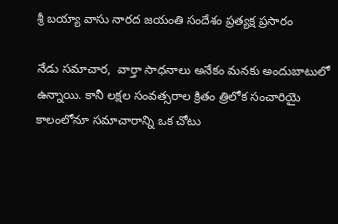శ్రీ బయ్యా వాసు నారద జయంతి సందేశం ప్రత్యక్ష ప్రసారం

నేడు సమాచార,  వార్తా సాధనాలు అనేకం మనకు అందుబాటులో ఉన్నాయి. కానీ లక్షల సంవత్సరాల క్రితం త్రిలోక సంచారియై కాలంలోనూ సమాచారాన్ని ఒక చోటు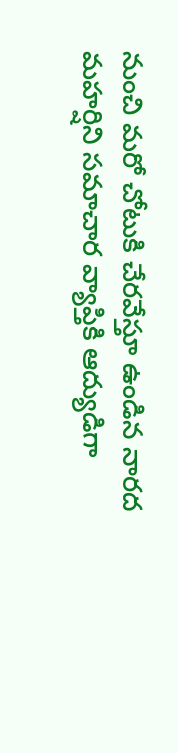నుంచి మరో చోటుకి చేరవేస్తూ ఉండిన నారద మహర్షిని సమాచార వ్యాప్తికి ఆద్యుడిగా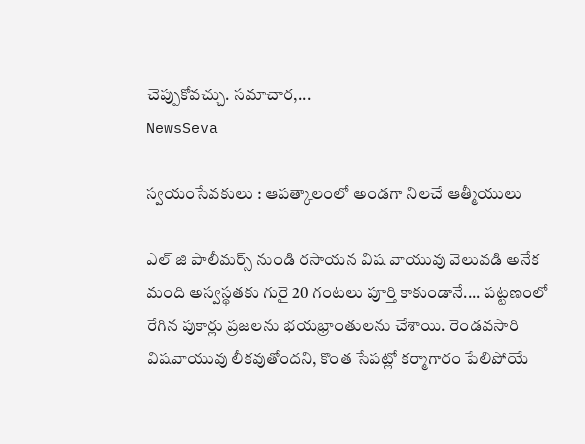చెప్పుకోవచ్చు. సమాచార,...
NewsSeva

స్వయంసేవకులు : ఆపత్కాలంలో అండగా నిలచే ఆత్మీయులు

ఎల్ జి పాలీమర్స్ నుండి రసాయన విష వాయువు వెలువడి అనేక మంది అస్వస్థతకు గురై 20 గంటలు పూర్తి కాకుండానే.... పట్టణంలో రేగిన పుకార్లు ప్రజలను భయభ్రాంతులను చేశాయి. రెండవసారి విషవాయువు లీకవుతోందని, కొంత సేపట్లో కర్మాగారం పేలిపోయే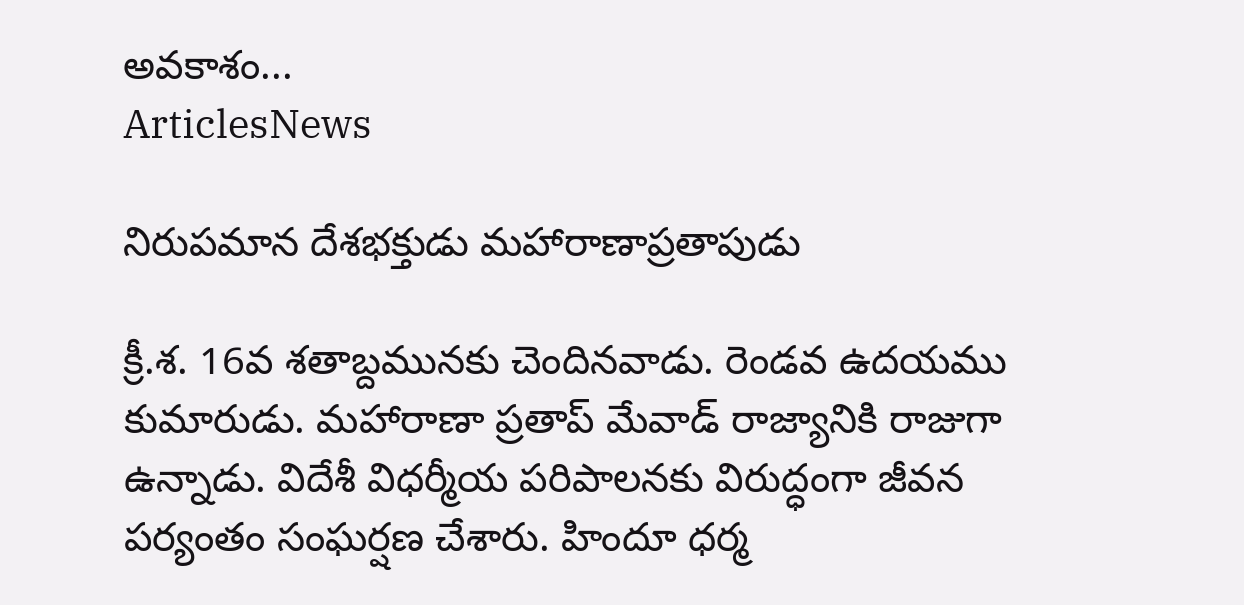అవకాశం...
ArticlesNews

నిరుపమాన దేశభక్తుడు మహారాణాప్రతాపుడు

క్రీ.శ. 16వ శతాబ్దమునకు చెందినవాడు. రెండవ ఉదయము కుమారుడు. మహారాణా ప్రతాప్ మేవాడ్ రాజ్యానికి రాజుగా ఉన్నాడు. విదేశీ విధర్మీయ పరిపాలనకు విరుద్ధంగా జీవన పర్యంతం సంఘర్షణ చేశారు. హిందూ ధర్మ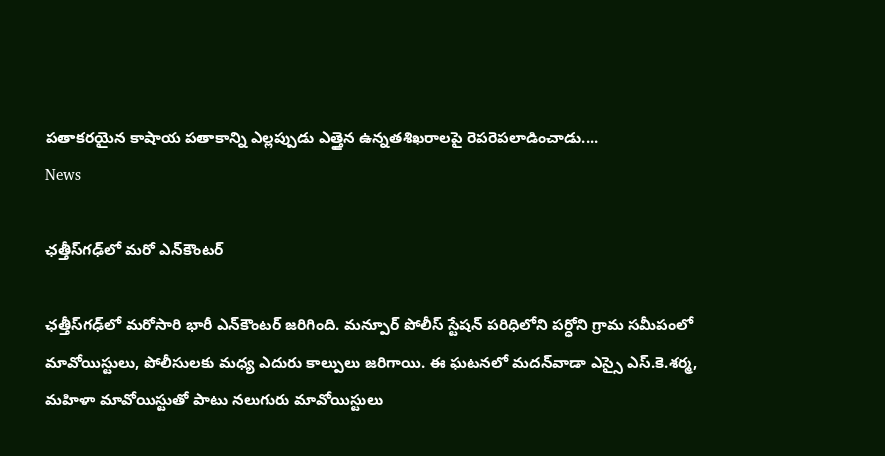పతాకరయైన కాషాయ పతాకాన్ని ఎల్లప్పుడు ఎత్తైన ఉన్నతశిఖరాలపై రెపరెపలాడించాడు....
News

ఛత్తీస్‌గఢ్‌లో మరో ఎన్‌కౌంటర్‌

ఛత్తీస్‌గఢ్‌లో మరోసారి భారీ ఎన్‌కౌంటర్‌ జరిగింది. మన్పూర్‌ పోలీస్‌ స్టేషన్‌ పరిధిలోని పర్ధోని గ్రామ సమీపంలో మావోయిస్టులు, పోలీసులకు మధ్య ఎదురు కాల్పులు జరిగాయి. ఈ ఘటనలో మదన్‌వాడా ఎస్సై ఎస్‌.కె.శర్మ, మహిళా మావోయిస్టుతో పాటు నలుగురు మావోయిస్టులు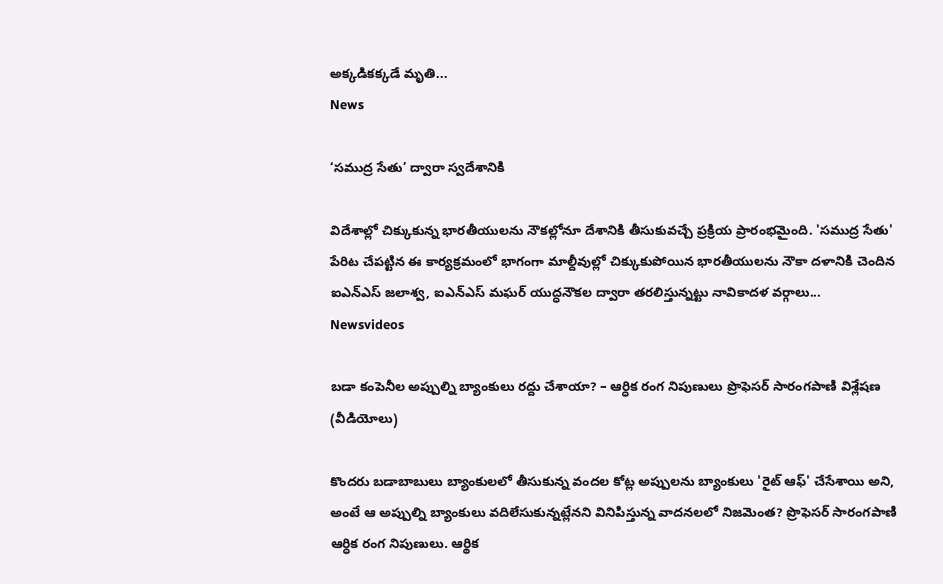అక్కడికక్కడే మృతి...
News

‘సముద్ర సేతు’ ద్వారా స్వదేశానికి

విదేశాల్లో చిక్కుకున్న భారతీయులను నౌకల్లోనూ దేశానికి తీసుకువచ్చే ప్రక్రియ ప్రారంభమైంది. 'సముద్ర సేతు' పేరిట చేపట్టిన ఈ కార్యక్రమంలో భాగంగా మాల్దీవుల్లో చిక్కుకుపోయిన భారతీయులను నౌకా దళానికి చెందిన ఐఎన్‌ఎస్‌ జలాశ్వ, ఐఎన్‌ఎస్‌ మఘర్‌ యుద్ధనౌకల ద్వారా తరలిస్తున్నట్టు నావికాదళ వర్గాలు...
Newsvideos

బడా కంపెనీల అప్పుల్ని బ్యాంకులు రద్దు చేశాయా? – ఆర్ధిక రంగ నిపుణులు ప్రొఫెసర్ సారంగపాణి విశ్లేషణ (వీడియోలు)

కొందరు బడాబాబులు బ్యాంకులలో తీసుకున్న వందల కోట్ల అప్పులను బ్యాంకులు 'రైట్ ఆఫ్' చేసేశాయి అని, అంటే ఆ అప్పుల్ని బ్యాంకులు వదిలేసుకున్నట్లేనని వినిపిస్తున్న వాదనలలో నిజమెంత? ప్రొఫెసర్ సారంగపాణి ఆర్ధిక రంగ నిపుణులు. ఆర్థిక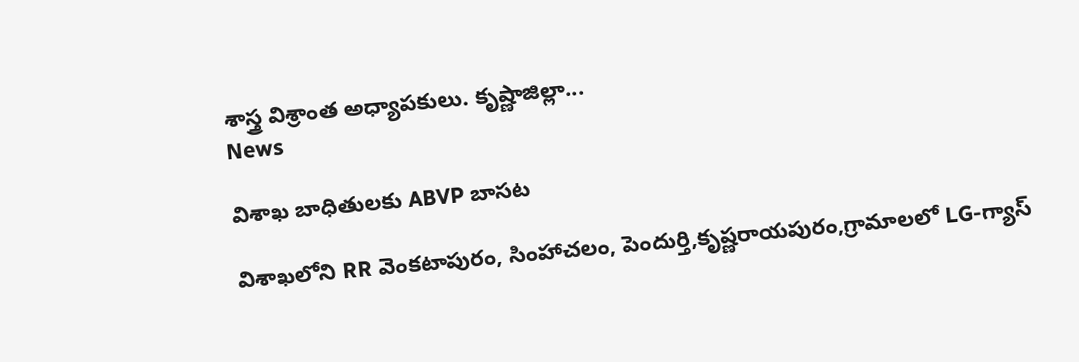శాస్త్ర విశ్రాంత అధ్యాపకులు. కృష్ణాజిల్లా...
News

విశాఖ బాధితులకు ABVP బాసట

విశాఖలోని RR వెంకటాపురం, సింహాచలం, పెందుర్తి,కృష్ణరాయపురం,గ్రామాలలో LG-గ్యాస్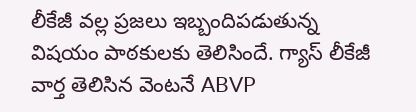లీకేజీ వల్ల ప్రజలు ఇబ్బందిపడుతున్న విషయం పాఠకులకు తెలిసిందే. గ్యాస్ లీకేజీ వార్త తెలిసిన వెంటనే ABVP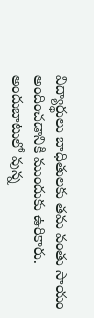విద్యార్థులు బాధితులకు తమ వంతు సాయం అందించడానికి ముందుకు ఉరికారు. అందుబాటులో వున్న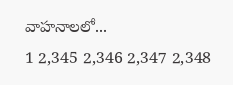వాహనాలలో...
1 2,345 2,346 2,347 2,348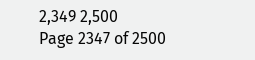2,349 2,500
Page 2347 of 2500